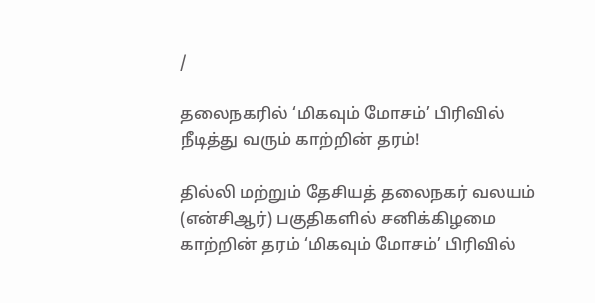/

தலைநகரில் ‘மிகவும் மோசம்’ பிரிவில் நீடித்து வரும் காற்றின் தரம்!

தில்லி மற்றும் தேசியத் தலைநகர் வலயம் (என்சிஆர்) பகுதிகளில் சனிக்கிழமை காற்றின் தரம் ‘மிகவும் மோசம்’ பிரிவில்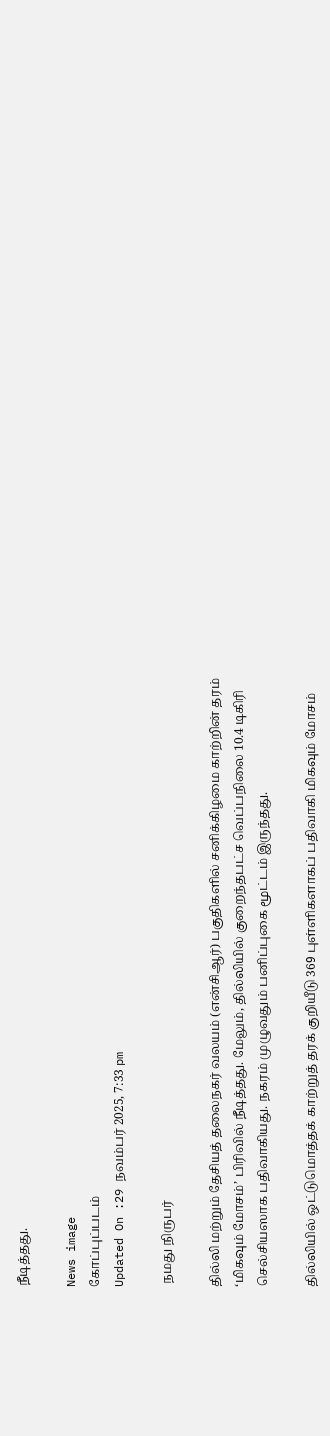நீடித்தது.

News image
கோப்புப்படம்
Updated On :29 நவம்பர் 2025, 7:33 pm

 நமது நிருபர்

தில்லி மற்றும் தேசியத் தலைநகர் வலயம் (என்சிஆர்) பகுதிகளில் சனிக்கிழமை காற்றின் தரம் ‘மிகவும் மோசம்’ பிரிவில் நீடித்தது. மேலும், தில்லியில் குறைந்தபட்ச வெப்பநிலை 10.4 டிகிரி செல்சியஸாக பதிவாகியது. நகரம் முழுவதும் பனிப்புகை மூட்டம் இருந்தது.

தில்லியில் ஒட்டுமொத்தக் காற்றுத் தரக் குறியீடு 369 புள்ளிகளாகப் பதிவாகி மிகவும் மோசம்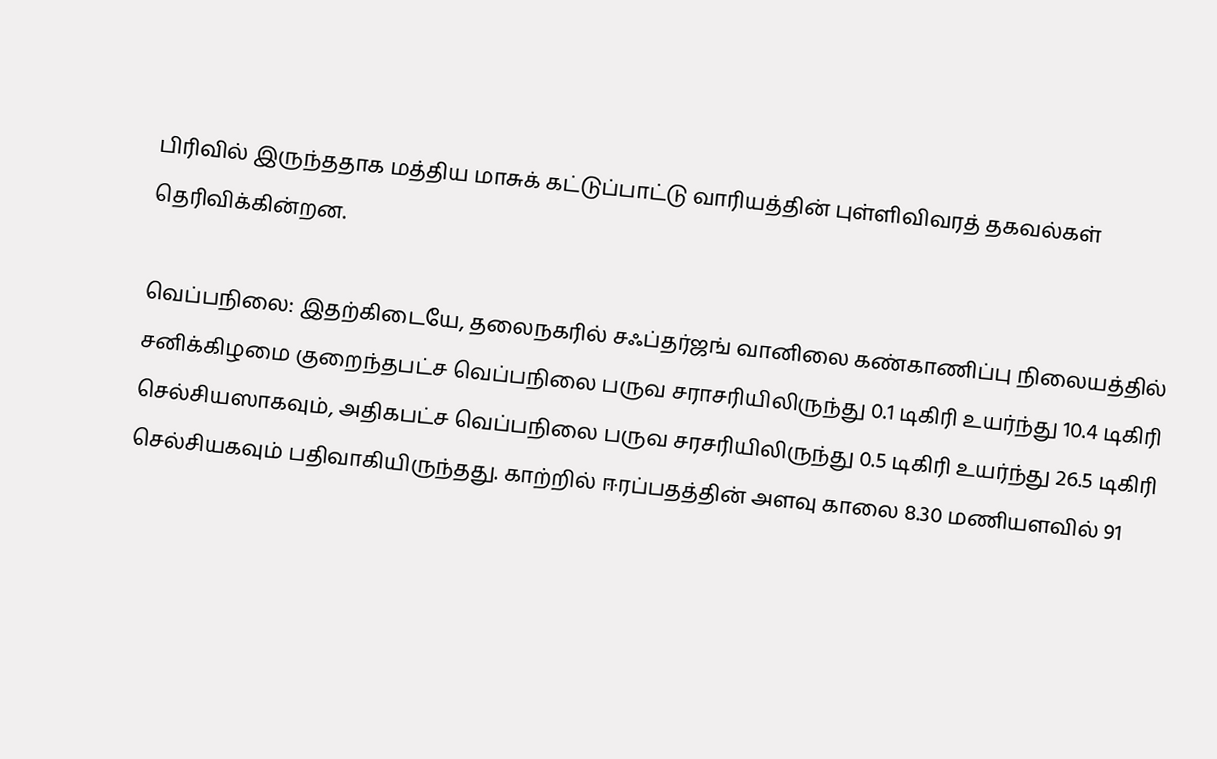பிரிவில் இருந்ததாக மத்திய மாசுக் கட்டுப்பாட்டு வாரியத்தின் புள்ளிவிவரத் தகவல்கள் தெரிவிக்கின்றன.

வெப்பநிலை: இதற்கிடையே, தலைநகரில் சஃப்தர்ஜங் வானிலை கண்காணிப்பு நிலையத்தில் சனிக்கிழமை குறைந்தபட்ச வெப்பநிலை பருவ சராசரியிலிருந்து 0.1 டிகிரி உயர்ந்து 10.4 டிகிரி செல்சியஸாகவும், அதிகபட்ச வெப்பநிலை பருவ சரசரியிலிருந்து 0.5 டிகிரி உயர்ந்து 26.5 டிகிரி செல்சியகவும் பதிவாகியிருந்தது. காற்றில் ஈரப்பதத்தின் அளவு காலை 8.30 மணியளவில் 91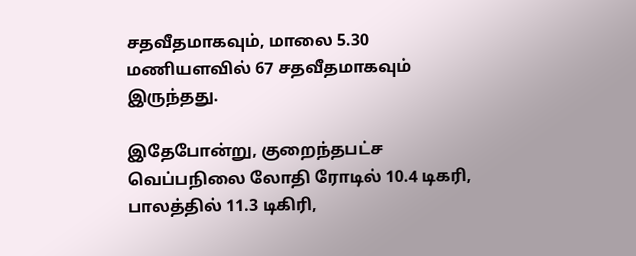சதவீதமாகவும், மாலை 5.30 மணியளவில் 67 சதவீதமாகவும் இருந்தது.

இதேபோன்று, குறைந்தபட்ச வெப்பநிலை லோதி ரோடில் 10.4 டிகரி, பாலத்தில் 11.3 டிகிரி,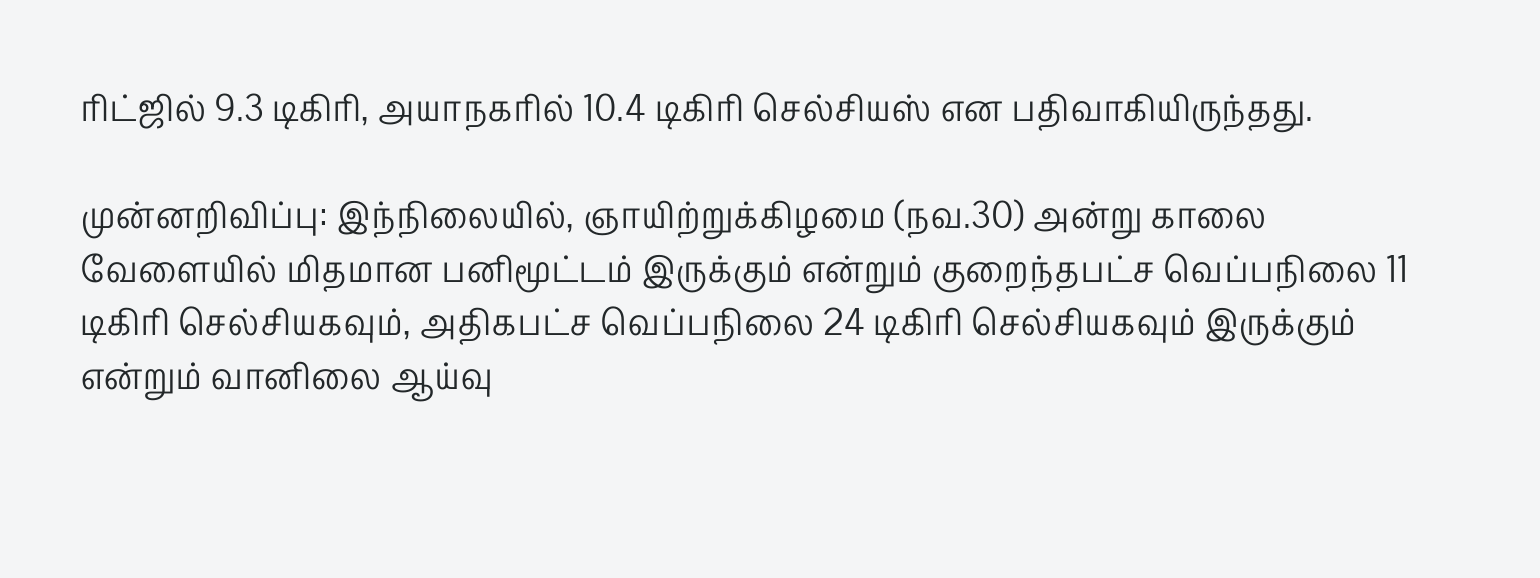ரிட்ஜில் 9.3 டிகிரி, அயாநகரில் 10.4 டிகிரி செல்சியஸ் என பதிவாகியிருந்தது.

முன்னறிவிப்பு: இந்நிலையில், ஞாயிற்றுக்கிழமை (நவ.30) அன்று காலை வேளையில் மிதமான பனிமூட்டம் இருக்கும் என்றும் குறைந்தபட்ச வெப்பநிலை 11 டிகிரி செல்சியகவும், அதிகபட்ச வெப்பநிலை 24 டிகிரி செல்சியகவும் இருக்கும் என்றும் வானிலை ஆய்வு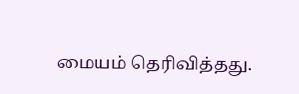மையம் தெரிவித்தது.